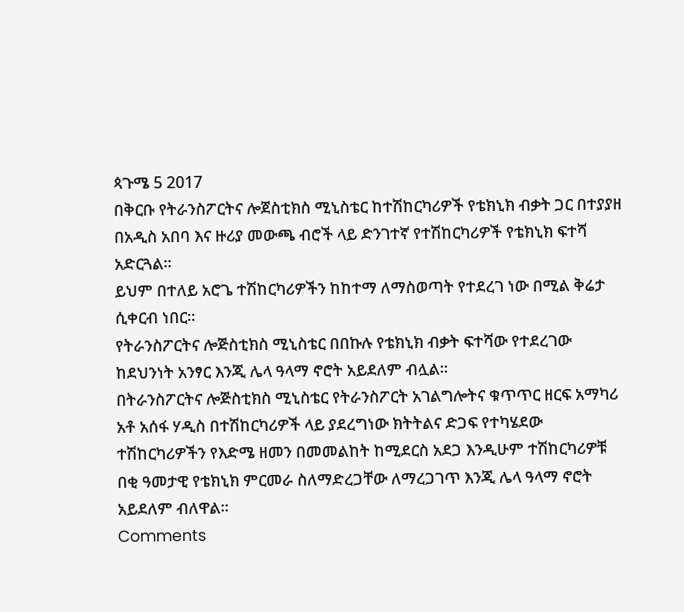ጳጉሜ 5 2017
በቅርቡ የትራንስፖርትና ሎጀስቲክስ ሚኒስቴር ከተሽከርካሪዎች የቴክኒክ ብቃት ጋር በተያያዘ በአዲስ አበባ እና ዙሪያ መውጫ ብሮች ላይ ድንገተኛ የተሽከርካሪዎች የቴክኒክ ፍተሻ አድርጓል፡፡
ይህም በተለይ አሮጌ ተሽከርካሪዎችን ከከተማ ለማስወጣት የተደረገ ነው በሚል ቅሬታ ሲቀርብ ነበር፡፡
የትራንስፖርትና ሎጅስቲክስ ሚኒስቴር በበኩሉ የቴክኒክ ብቃት ፍተሻው የተደረገው ከደህንነት አንፃር እንጂ ሌላ ዓላማ ኖሮት አይደለም ብሏል፡፡
በትራንስፖርትና ሎጅስቲክስ ሚኒስቴር የትራንስፖርት አገልግሎትና ቁጥጥር ዘርፍ አማካሪ አቶ አሰፋ ሃዲስ በተሽከርካሪዎች ላይ ያደረግነው ክትትልና ድጋፍ የተካሄደው ተሽከርካሪዎችን የእድሜ ዘመን በመመልከት ከሚደርስ አደጋ እንዲሁም ተሽከርካሪዎቹ በቂ ዓመታዊ የቴክኒክ ምርመራ ስለማድረጋቸው ለማረጋገጥ እንጂ ሌላ ዓላማ ኖሮት አይደለም ብለዋል፡፡
Comments